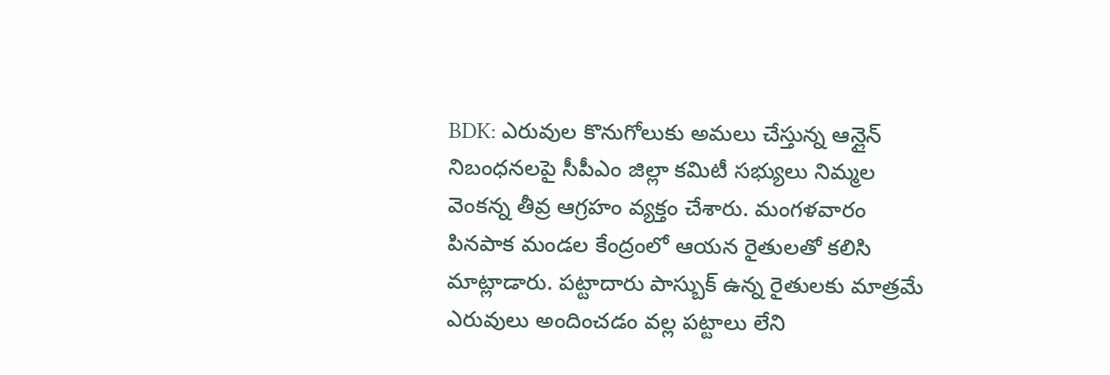BDK: ఎరువుల కొనుగోలుకు అమలు చేస్తున్న ఆన్లైన్ నిబంధనలపై సీపీఎం జిల్లా కమిటీ సభ్యులు నిమ్మల వెంకన్న తీవ్ర ఆగ్రహం వ్యక్తం చేశారు. మంగళవారం పినపాక మండల కేంద్రంలో ఆయన రైతులతో కలిసి మాట్లాడారు. పట్టాదారు పాస్బుక్ ఉన్న రైతులకు మాత్రమే ఎరువులు అందించడం వల్ల పట్టాలు లేని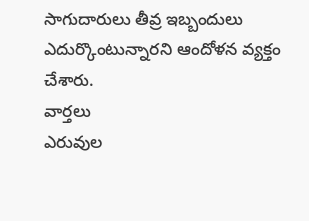సాగుదారులు తీవ్ర ఇబ్బందులు ఎదుర్కొంటున్నారని ఆందోళన వ్యక్తం చేశారు.
వార్తలు
ఎరువుల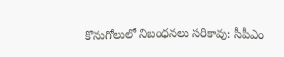కొనుగోలులో నిబంధనలు సరికావు: సీపీఎం